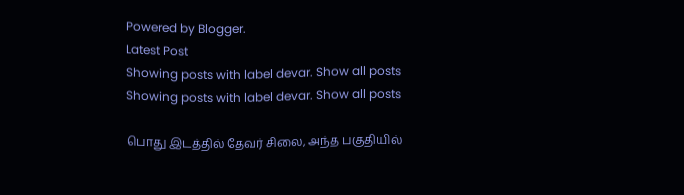Powered by Blogger.
Latest Post
Showing posts with label devar. Show all posts
Showing posts with label devar. Show all posts

பொது இடத்தில் தேவர் சிலை, அந்த பகுதியில்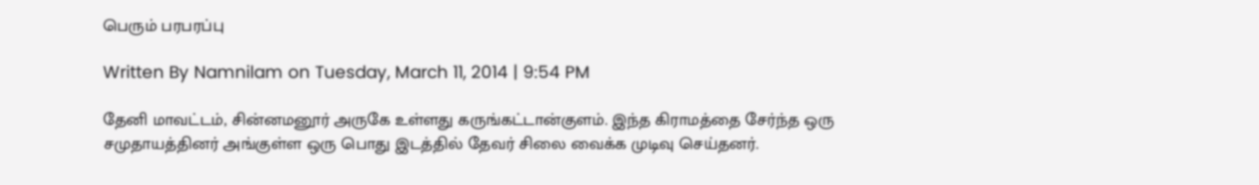பெரும் பரபரப்பு

Written By Namnilam on Tuesday, March 11, 2014 | 9:54 PM

தேனி மாவட்டம், சின்னமனூர் அருகே உள்ளது கருங்கட்டான்குளம். இந்த கிராமத்தை சேர்ந்த ஒரு சமுதாயத்தினர் அங்குள்ள ஒரு பொது இடத்தில் தேவர் சிலை வைக்க முடிவு செய்தனர்.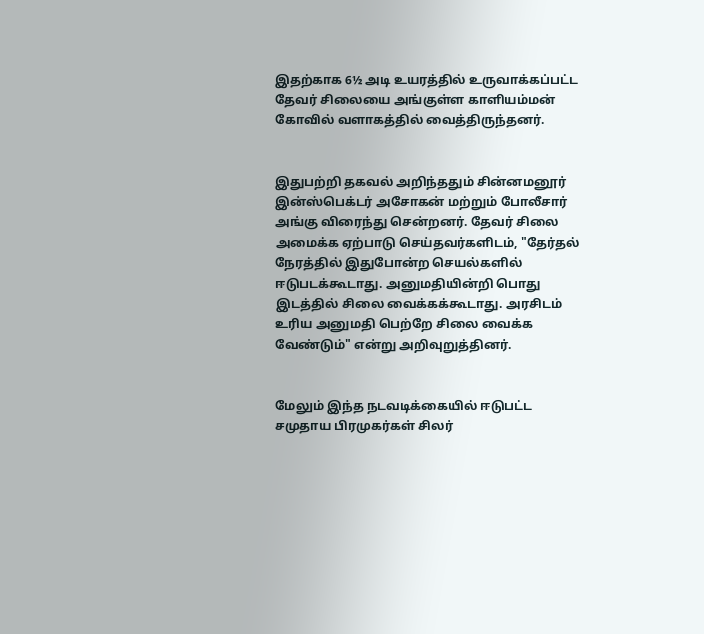இதற்காக 6½ அடி உயரத்தில் உருவாக்கப்பட்ட தேவர் சிலையை அங்குள்ள காளியம்மன் கோவில் வளாகத்தில் வைத்திருந்தனர்.


இதுபற்றி தகவல் அறிந்ததும் சின்னமனூர் இன்ஸ்பெக்டர் அசோகன் மற்றும் போலீசார் அங்கு விரைந்து சென்றனர். தேவர் சிலை அமைக்க ஏற்பாடு செய்தவர்களிடம், "தேர்தல் நேரத்தில் இதுபோன்ற செயல்களில் ஈடுபடக்கூடாது. அனுமதியின்றி பொது இடத்தில் சிலை வைக்கக்கூடாது. அரசிடம் உரிய அனுமதி பெற்றே சிலை வைக்க வேண்டும்" என்று அறிவுறுத்தினர்.


மேலும் இந்த நடவடிக்கையில் ஈடுபட்ட சமுதாய பிரமுகர்கள் சிலர்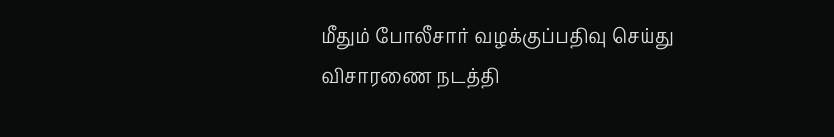மீதும் போலீசார் வழக்குப்பதிவு செய்து விசாரணை நடத்தி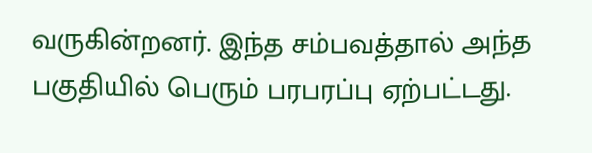வருகின்றனர். இந்த சம்பவத்தால் அந்த பகுதியில் பெரும் பரபரப்பு ஏற்பட்டது.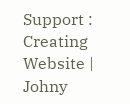Support : Creating Website | Johny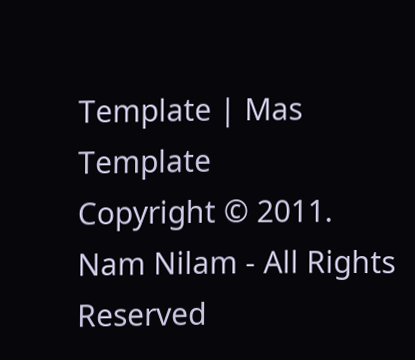Template | Mas Template
Copyright © 2011. Nam Nilam - All Rights Reserved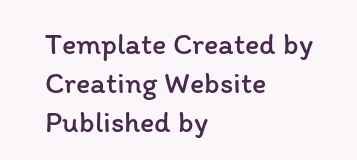Template Created by Creating Website Published by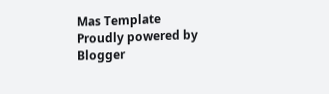Mas Template
Proudly powered by Blogger